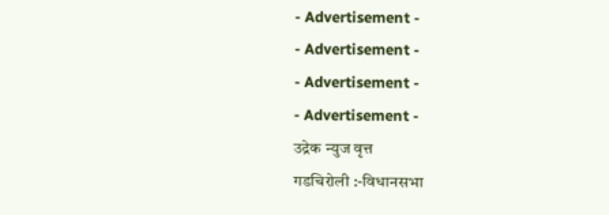- Advertisement -
- Advertisement -
- Advertisement -
- Advertisement -
उद्रेक न्युज वृत्त
गडचिरोली :-विधानसभा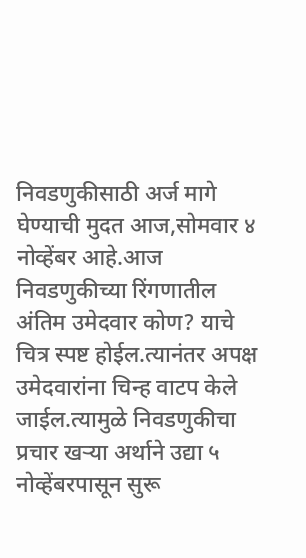निवडणुकीसाठी अर्ज मागे घेण्याची मुदत आज,सोमवार ४ नोव्हेंबर आहे.आज निवडणुकीच्या रिंगणातील अंतिम उमेदवार कोण? याचे चित्र स्पष्ट होईल.त्यानंतर अपक्ष उमेदवारांना चिन्ह वाटप केले जाईल.त्यामुळे निवडणुकीचा प्रचार खऱ्या अर्थाने उद्या ५ नोव्हेंबरपासून सुरू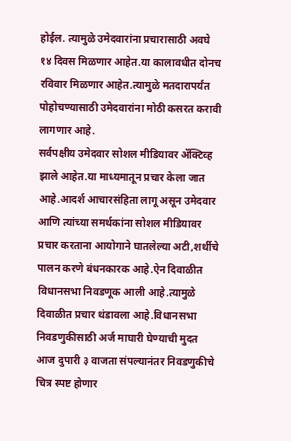होईल. त्यामुळे उमेदवारांना प्रचारासाठी अवघे १४ दिवस मिळणार आहेत.या कालावधीत दोनच रविवार मिळणार आहेत.त्यामुळे मतदारापर्यंत पोहोचण्यासाठी उमेदवारांना मोठी कसरत करावी लागणार आहे.
सर्वपक्षीय उमेदवार सोशल मीडियावर ॲक्टिव्ह झाले आहेत.या माध्यमातून प्रचार केला जात आहे.आदर्श आचारसंहिता लागू असून उमेदवार आणि त्यांच्या समर्थकांना सोशल मीडियावर प्रचार करताना आयोगाने घातलेल्या अटी,शर्थीचे पालन करणे बंधनकारक आहे.ऐन दिवाळीत विधानसभा निवडणूक आली आहे.त्यामुळे दिवाळीत प्रचार थंडावला आहे.विधानसभा निवडणुकीसाठी अर्ज माघारी घेण्याची मुदत आज दुपारी ३ वाजता संपल्यानंतर निवडणुकीचे चित्र स्पष्ट होणार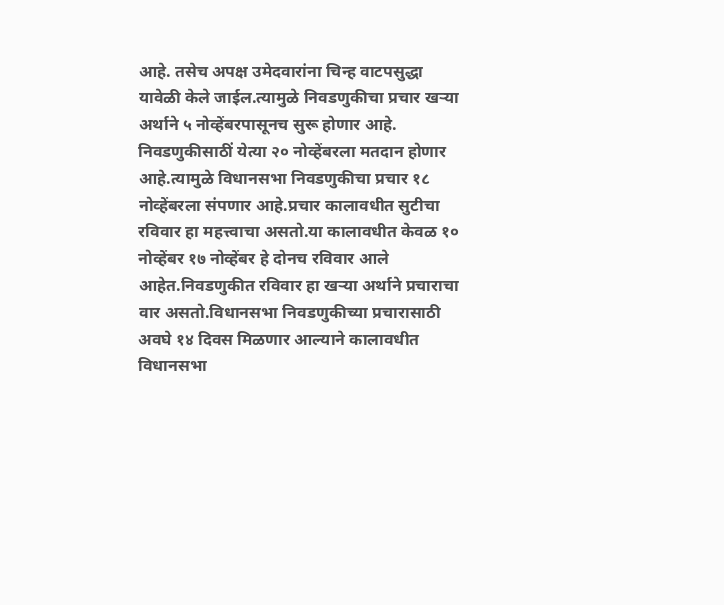आहे. तसेच अपक्ष उमेदवारांना चिन्ह वाटपसुद्धा यावेळी केले जाईल.त्यामुळे निवडणुकीचा प्रचार खऱ्या अर्थाने ५ नोव्हेंबरपासूनच सुरू होणार आहे. निवडणुकीसाठीं येत्या २० नोव्हेंबरला मतदान होणार आहे.त्यामुळे विधानसभा निवडणुकीचा प्रचार १८ नोव्हेंबरला संपणार आहे.प्रचार कालावधीत सुटीचा रविवार हा महत्त्वाचा असतो.या कालावधीत केवळ १० नोव्हेंबर १७ नोव्हेंबर हे दोनच रविवार आले आहेत.निवडणुकीत रविवार हा खऱ्या अर्थाने प्रचाराचा वार असतो.विधानसभा निवडणुकीच्या प्रचारासाठी अवघे १४ दिवस मिळणार आल्याने कालावधीत विधानसभा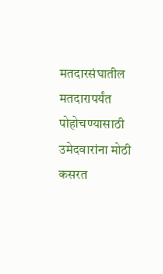मतदारसंघातील मतदारापर्यंत पोहोचण्यासाठी उमेदवारांना मोठी कसरत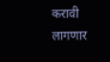करावी लागणार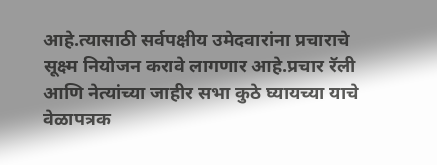आहे.त्यासाठी सर्वपक्षीय उमेदवारांना प्रचाराचे सूक्ष्म नियोजन करावे लागणार आहे.प्रचार रॅली आणि नेत्यांच्या जाहीर सभा कुठे घ्यायच्या याचे वेळापत्रक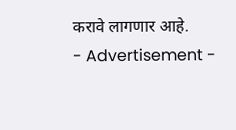करावे लागणार आहे.
- Advertisement -